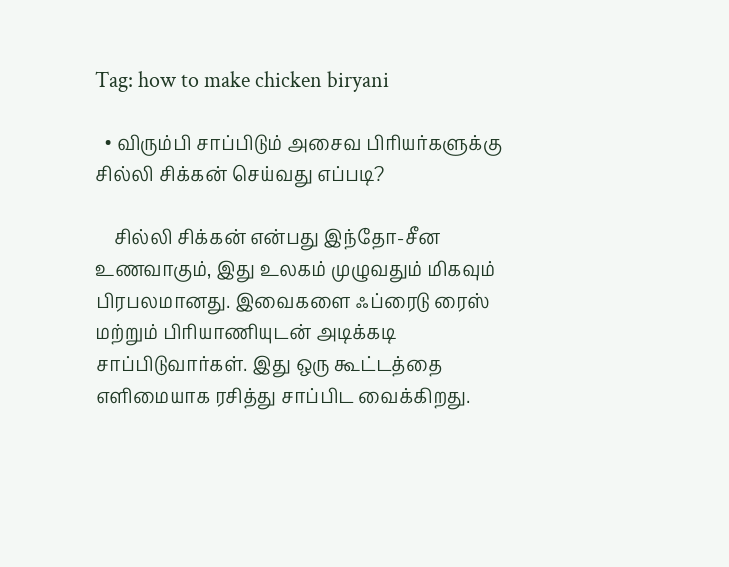Tag: how to make chicken biryani

  • விரும்பி சாப்பிடும் அசைவ பிரியர்களுக்கு சில்லி சிக்கன் செய்வது எப்படி?

    சில்லி சிக்கன் என்பது இந்தோ-சீன உணவாகும், இது உலகம் முழுவதும் மிகவும் பிரபலமானது. இவைகளை ஃப்ரைடு ரைஸ் மற்றும் பிரியாணியுடன் அடிக்கடி சாப்பிடுவார்கள். இது ஒரு கூட்டத்தை எளிமையாக ரசித்து சாப்பிட வைக்கிறது.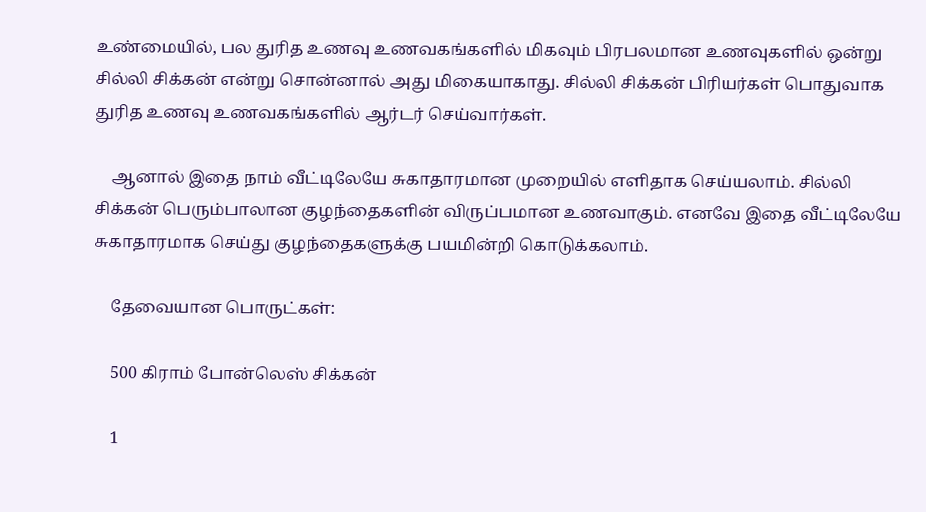உண்மையில், பல துரித உணவு உணவகங்களில் மிகவும் பிரபலமான உணவுகளில் ஒன்று சில்லி சிக்கன் என்று சொன்னால் அது மிகையாகாது. சில்லி சிக்கன் பிரியர்கள் பொதுவாக துரித உணவு உணவகங்களில் ஆர்டர் செய்வார்கள்.

    ஆனால் இதை நாம் வீட்டிலேயே சுகாதாரமான முறையில் எளிதாக செய்யலாம். சில்லி சிக்கன் பெரும்பாலான குழந்தைகளின் விருப்பமான உணவாகும். எனவே இதை வீட்டிலேயே சுகாதாரமாக செய்து குழந்தைகளுக்கு பயமின்றி கொடுக்கலாம்.

    தேவையான பொருட்கள்:

    500 கிராம் போன்லெஸ் சிக்கன்

    1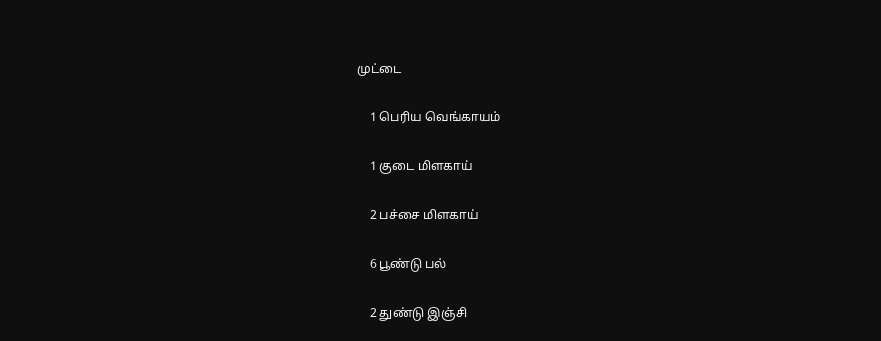முட்டை

    1 பெரிய வெங்காயம்

    1 குடை மிளகாய்

    2 பச்சை மிளகாய்

    6 பூண்டு பல்

    2 துண்டு இஞ்சி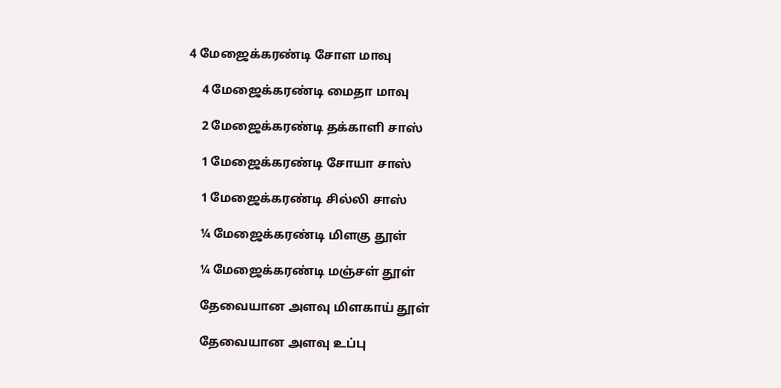4 மேஜைக்கரண்டி சோள மாவு

    4 மேஜைக்கரண்டி மைதா மாவு

    2 மேஜைக்கரண்டி தக்காளி சாஸ்

    1 மேஜைக்கரண்டி சோயா சாஸ்

    1 மேஜைக்கரண்டி சில்லி சாஸ்

    ¼ மேஜைக்கரண்டி மிளகு தூள்

    ¼ மேஜைக்கரண்டி மஞ்சள் தூள்

    தேவையான அளவு மிளகாய் தூள்

    தேவையான அளவு உப்பு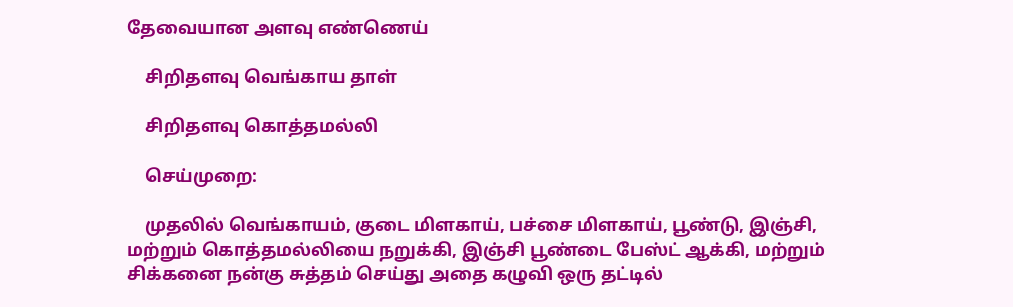தேவையான அளவு எண்ணெய்

    சிறிதளவு வெங்காய தாள்

    சிறிதளவு கொத்தமல்லி

    செய்முறை:

    முதலில் வெங்காயம், குடை மிளகாய், பச்சை மிளகாய், பூண்டு, இஞ்சி, மற்றும் கொத்தமல்லியை நறுக்கி, இஞ்சி பூண்டை பேஸ்ட் ஆக்கி, மற்றும் சிக்கனை நன்கு சுத்தம் செய்து அதை கழுவி ஒரு தட்டில்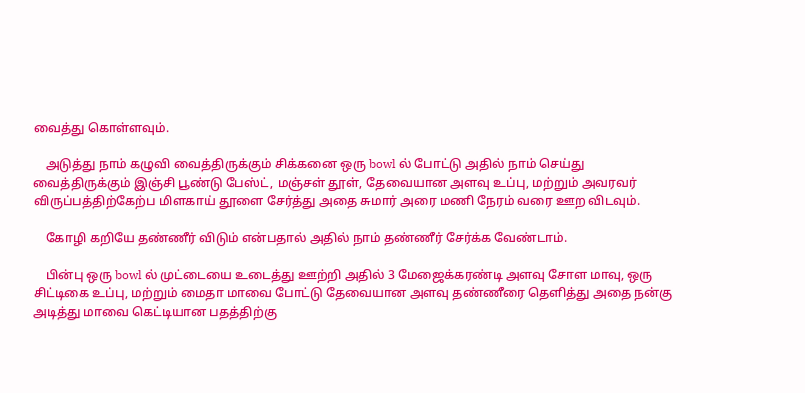வைத்து கொள்ளவும்.

    அடுத்து நாம் கழுவி வைத்திருக்கும் சிக்கனை ஒரு bowl ல் போட்டு அதில் நாம் செய்து வைத்திருக்கும் இஞ்சி பூண்டு பேஸ்ட், மஞ்சள் தூள், தேவையான அளவு உப்பு, மற்றும் அவரவர் விருப்பத்திற்கேற்ப மிளகாய் தூளை சேர்த்து அதை சுமார் அரை மணி நேரம் வரை ஊற விடவும்.

    கோழி கறியே தண்ணீர் விடும் என்பதால் அதில் நாம் தண்ணீர் சேர்க்க வேண்டாம்.

    பின்பு ஒரு bowl ல் முட்டையை உடைத்து ஊற்றி அதில் 3 மேஜைக்கரண்டி அளவு சோள மாவு, ஒரு சிட்டிகை உப்பு, மற்றும் மைதா மாவை போட்டு தேவையான அளவு தண்ணீரை தெளித்து அதை நன்கு அடித்து மாவை கெட்டியான பதத்திற்கு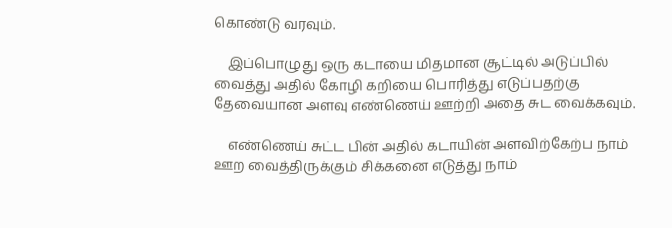கொண்டு வரவும்.

    இப்பொழுது ஒரு கடாயை மிதமான சூட்டில் அடுப்பில் வைத்து அதில் கோழி கறியை பொரித்து எடுப்பதற்கு தேவையான அளவு எண்ணெய் ஊற்றி அதை சுட வைக்கவும்.

    எண்ணெய் சுட்ட பின் அதில் கடாயின் அளவிற்கேற்ப நாம் ஊற வைத்திருக்கும் சிக்கனை எடுத்து நாம்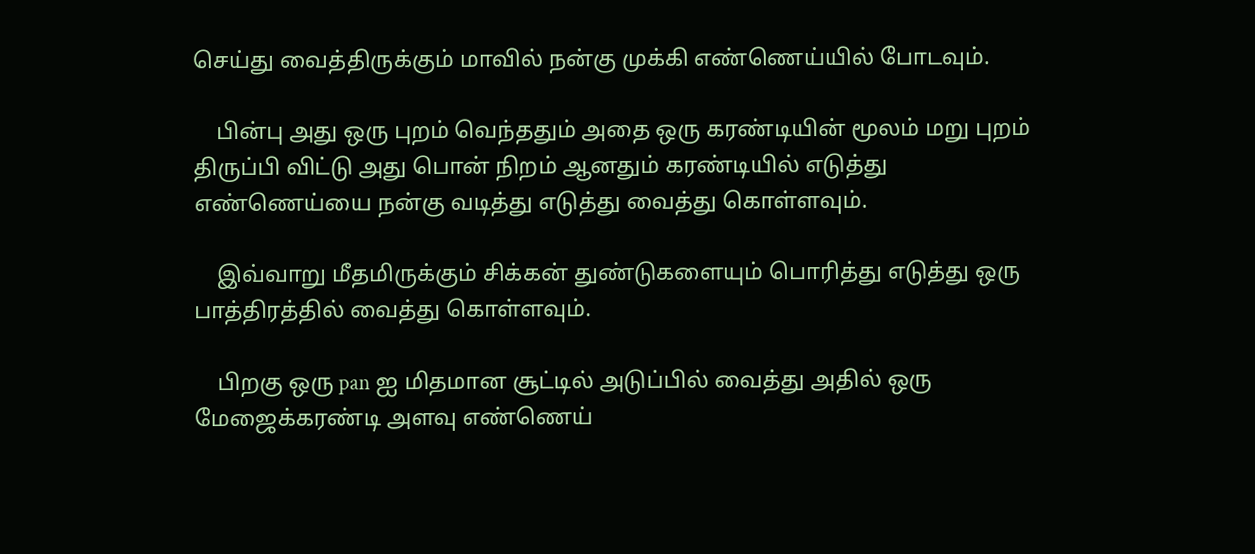செய்து வைத்திருக்கும் மாவில் நன்கு முக்கி எண்ணெய்யில் போடவும்.

    பின்பு அது ஒரு புறம் வெந்ததும் அதை ஒரு கரண்டியின் மூலம் மறு புறம் திருப்பி விட்டு அது பொன் நிறம் ஆனதும் கரண்டியில் எடுத்து எண்ணெய்யை நன்கு வடித்து எடுத்து வைத்து கொள்ளவும்.

    இவ்வாறு மீதமிருக்கும் சிக்கன் துண்டுகளையும் பொரித்து எடுத்து ஒரு பாத்திரத்தில் வைத்து கொள்ளவும்.

    பிறகு ஒரு pan ஐ மிதமான சூட்டில் அடுப்பில் வைத்து அதில் ஒரு மேஜைக்கரண்டி அளவு எண்ணெய்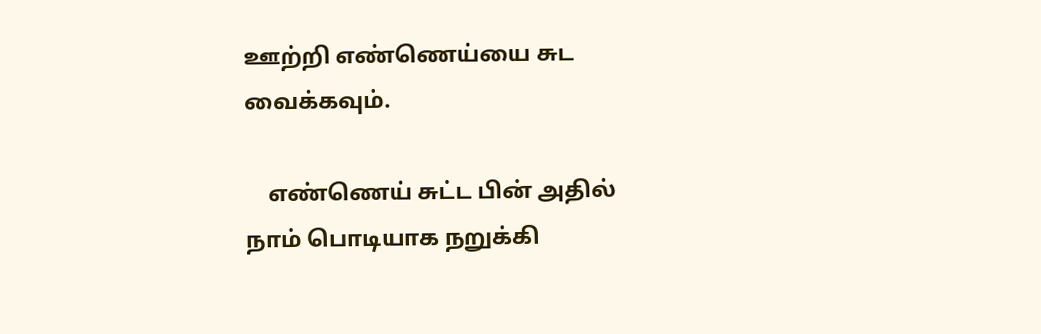ஊற்றி எண்ணெய்யை சுட வைக்கவும்.

    எண்ணெய் சுட்ட பின் அதில் நாம் பொடியாக நறுக்கி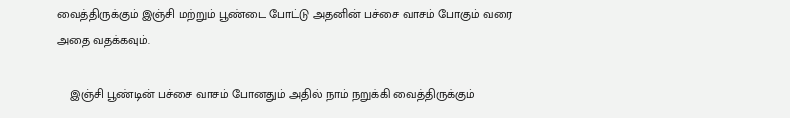வைத்திருக்கும் இஞ்சி மற்றும் பூண்டை போட்டு அதனின் பச்சை வாசம் போகும் வரை அதை வதக்கவும்.

    இஞ்சி பூண்டின் பச்சை வாசம் போனதும் அதில் நாம் நறுக்கி வைத்திருக்கும்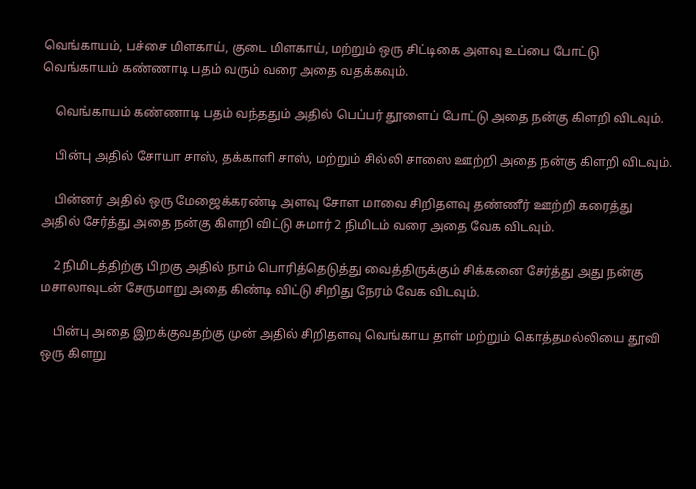வெங்காயம், பச்சை மிளகாய், குடை மிளகாய், மற்றும் ஒரு சிட்டிகை அளவு உப்பை போட்டு வெங்காயம் கண்ணாடி பதம் வரும் வரை அதை வதக்கவும்.

    வெங்காயம் கண்ணாடி பதம் வந்ததும் அதில் பெப்பர் தூளைப் போட்டு அதை நன்கு கிளறி விடவும்.

    பின்பு அதில் சோயா சாஸ், தக்காளி சாஸ், மற்றும் சில்லி சாஸை ஊற்றி அதை நன்கு கிளறி விடவும்.

    பின்னர் அதில் ஒரு மேஜைக்கரண்டி அளவு சோள மாவை சிறிதளவு தண்ணீர் ஊற்றி கரைத்து அதில் சேர்த்து அதை நன்கு கிளறி விட்டு சுமார் 2 நிமிடம் வரை அதை வேக விடவும்.

    2 நிமிடத்திற்கு பிறகு அதில் நாம் பொரித்தெடுத்து வைத்திருக்கும் சிக்கனை சேர்த்து அது நன்கு மசாலாவுடன் சேருமாறு அதை கிண்டி விட்டு சிறிது நேரம் வேக விடவும்.

    பின்பு அதை இறக்குவதற்கு முன் அதில் சிறிதளவு வெங்காய தாள் மற்றும் கொத்தமல்லியை தூவி ஒரு கிளறு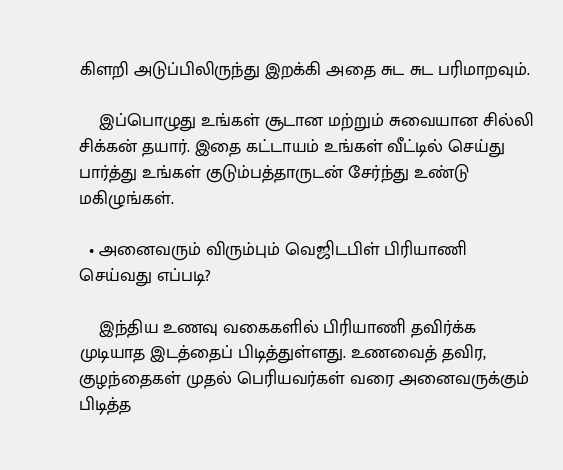கிளறி அடுப்பிலிருந்து இறக்கி அதை சுட சுட பரிமாறவும்.

    இப்பொழுது உங்கள் சூடான மற்றும் சுவையான சில்லி சிக்கன் தயார். இதை கட்டாயம் உங்கள் வீட்டில் செய்து பார்த்து உங்கள் குடும்பத்தாருடன் சேர்ந்து உண்டு மகிழுங்கள்.

  • அனைவரும் விரும்பும் வெஜிடபிள் பிரியாணி செய்வது எப்படி?

    இந்திய உணவு வகைகளில் பிரியாணி தவிர்க்க முடியாத இடத்தைப் பிடித்துள்ளது. உணவைத் தவிர, குழந்தைகள் முதல் பெரியவர்கள் வரை அனைவருக்கும் பிடித்த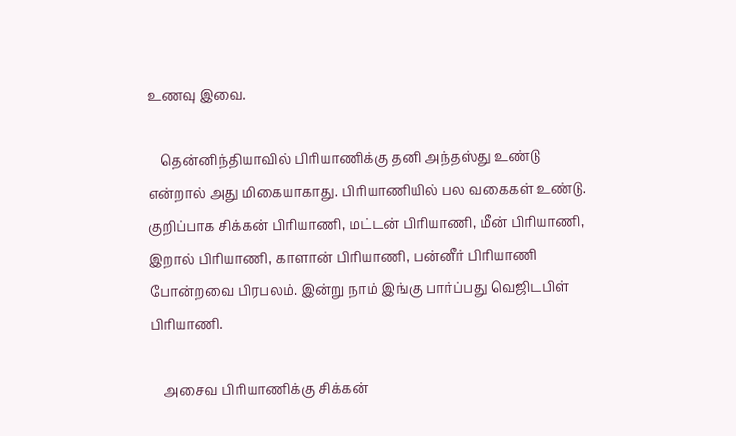உணவு இவை.

    தென்னிந்தியாவில் பிரியாணிக்கு தனி அந்தஸ்து உண்டு என்றால் அது மிகையாகாது. பிரியாணியில் பல வகைகள் உண்டு. குறிப்பாக சிக்கன் பிரியாணி, மட்டன் பிரியாணி, மீன் பிரியாணி, இறால் பிரியாணி, காளான் பிரியாணி, பன்னீர் பிரியாணி போன்றவை பிரபலம். இன்று நாம் இங்கு பார்ப்பது வெஜிடபிள் பிரியாணி.

    அசைவ பிரியாணிக்கு சிக்கன்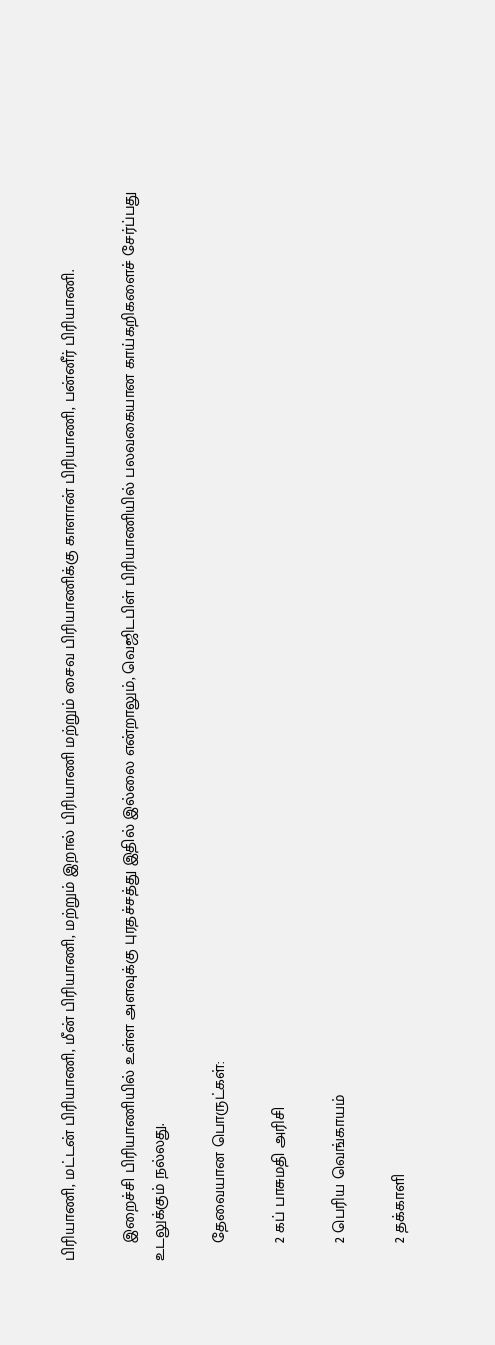பிரியாணி, மட்டன் பிரியாணி, மீன் பிரியாணி, மற்றும் இறால் பிரியாணி மற்றும் சைவ பிரியாணிக்கு காளான் பிரியாணி, பன்னீர் பிரியாணி.

    இறைச்சி பிரியாணியில் உள்ள அளவுக்கு புரதச்சத்து இதில் இல்லை என்றாலும், வெஜிடபிள் பிரியாணியில் பலவகையான காய்கறிகளைச் சேர்ப்பது உடலுக்கும் நல்லது.

    தேவையான பொருட்கள்:

    2 கப் பாசுமதி அரிசி

    2 பெரிய வெங்காயம்

    2 தக்காளி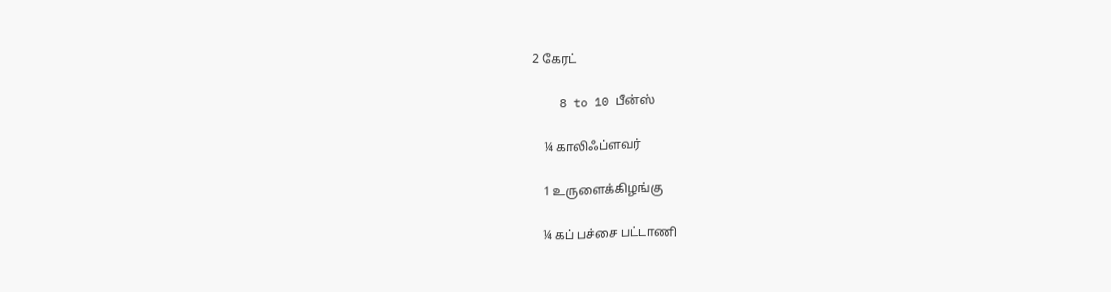2 கேரட்

    8 to 10 பீன்ஸ்

    ¼ காலிஃப்ளவர்

    1 உருளைக்கிழங்கு

    ¼ கப் பச்சை பட்டாணி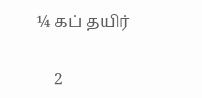¼ கப் தயிர்

    2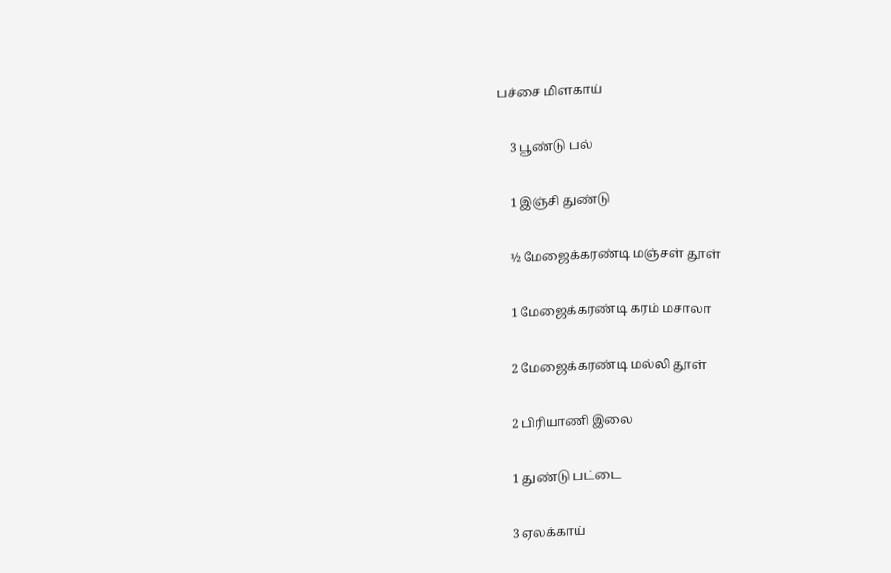பச்சை மிளகாய்

    3 பூண்டு பல்

    1 இஞ்சி துண்டு

    ½ மேஜைக்கரண்டி மஞ்சள் தூள்

    1 மேஜைக்கரண்டி கரம் மசாலா

    2 மேஜைக்கரண்டி மல்லி தூள்

    2 பிரியாணி இலை

    1 துண்டு பட்டை

    3 ஏலக்காய்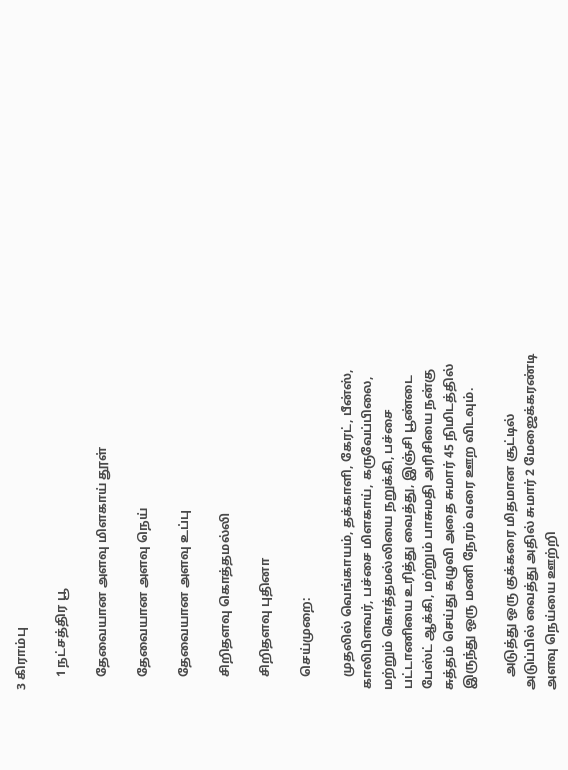3 கிராம்பு

    1 நட்சத்திர பூ

    தேவையான அளவு மிளகாய் தூள்

    தேவையான அளவு நெய்

    தேவையான அளவு உப்பு

    சிறிதளவு கொத்தமல்லி

    சிறிதளவு புதினா

    செய்முறை:

    முதலில் வெங்காயம், தக்காளி, கேரட், பீன்ஸ், காலிபிளவர், பச்சை மிளகாய், கருவேப்பிலை, மற்றும் கொத்தமல்லியை நறுக்கி, பச்சை பட்டாணியை உரித்து வைத்து, இஞ்சி பூண்டை பேஸ்ட் ஆக்கி, மற்றும் பாசுமதி அரிசியை நன்கு சுத்தம் செய்து கழுவி அதை சுமார் 45 நிமிடத்தில் இருந்து ஒரு மணி நேரம் வரை ஊற விடவும்.

    அடுத்து ஒரு குக்கரை மிதமான சூட்டில் அடுப்பில் வைத்து அதில் சுமார் 2 மேஜைக்கரண்டி அளவு நெய்யை ஊற்றி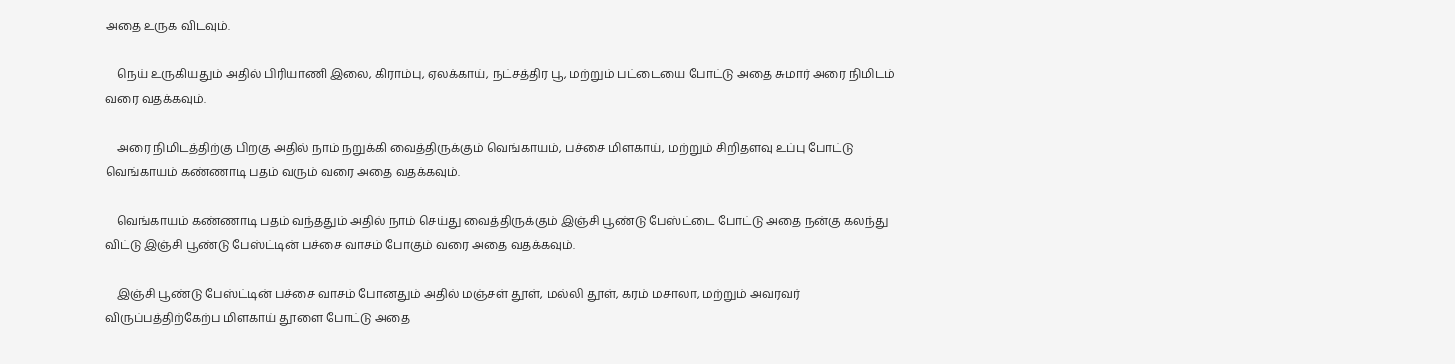அதை உருக விடவும்.

    நெய் உருகியதும் அதில் பிரியாணி இலை, கிராம்பு, ஏலக்காய், நட்சத்திர பூ, மற்றும் பட்டையை போட்டு அதை சுமார் அரை நிமிடம் வரை வதக்கவும்.

    அரை நிமிடத்திற்கு பிறகு அதில் நாம் நறுக்கி வைத்திருக்கும் வெங்காயம், பச்சை மிளகாய், மற்றும் சிறிதளவு உப்பு போட்டு வெங்காயம் கண்ணாடி பதம் வரும் வரை அதை வதக்கவும்.

    வெங்காயம் கண்ணாடி பதம் வந்ததும் அதில் நாம் செய்து வைத்திருக்கும் இஞ்சி பூண்டு பேஸ்ட்டை போட்டு அதை நன்கு கலந்து விட்டு இஞ்சி பூண்டு பேஸ்ட்டின் பச்சை வாசம் போகும் வரை அதை வதக்கவும்.

    இஞ்சி பூண்டு பேஸ்ட்டின் பச்சை வாசம் போனதும் அதில் மஞ்சள் தூள், மல்லி தூள், கரம் மசாலா, மற்றும் அவரவர் விருப்பத்திற்கேற்ப மிளகாய் தூளை போட்டு அதை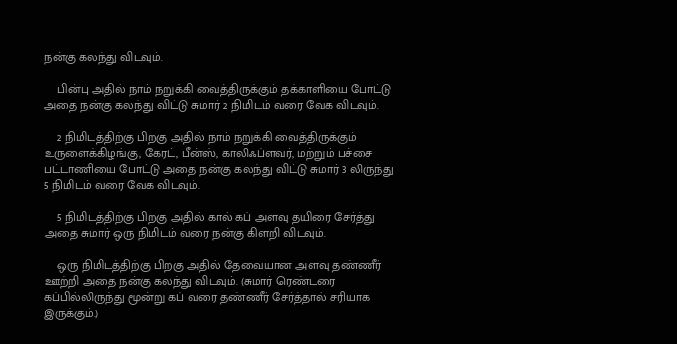நன்கு கலந்து விடவும்.

    பின்பு அதில் நாம் நறுக்கி வைத்திருக்கும் தக்காளியை போட்டு அதை நன்கு கலந்து விட்டு சுமார் 2 நிமிடம் வரை வேக விடவும்.

    2 நிமிடத்திற்கு பிறகு அதில் நாம் நறுக்கி வைத்திருக்கும் உருளைக்கிழங்கு, கேரட், பீன்ஸ், காலிஃப்ளவர், மற்றும் பச்சை பட்டாணியை போட்டு அதை நன்கு கலந்து விட்டு சுமார் 3 லிருந்து 5 நிமிடம் வரை வேக விடவும்.

    5 நிமிடத்திற்கு பிறகு அதில் கால் கப் அளவு தயிரை சேர்த்து அதை சுமார் ஒரு நிமிடம் வரை நன்கு கிளறி விடவும்.

    ஒரு நிமிடத்திற்கு பிறகு அதில் தேவையான அளவு தண்ணீர் ஊற்றி அதை நன்கு கலந்து விடவும். (சுமார் ரெண்டரை கப்பில்லிருந்து மூன்று கப் வரை தண்ணீர் சேர்த்தால் சரியாக இருக்கும்.)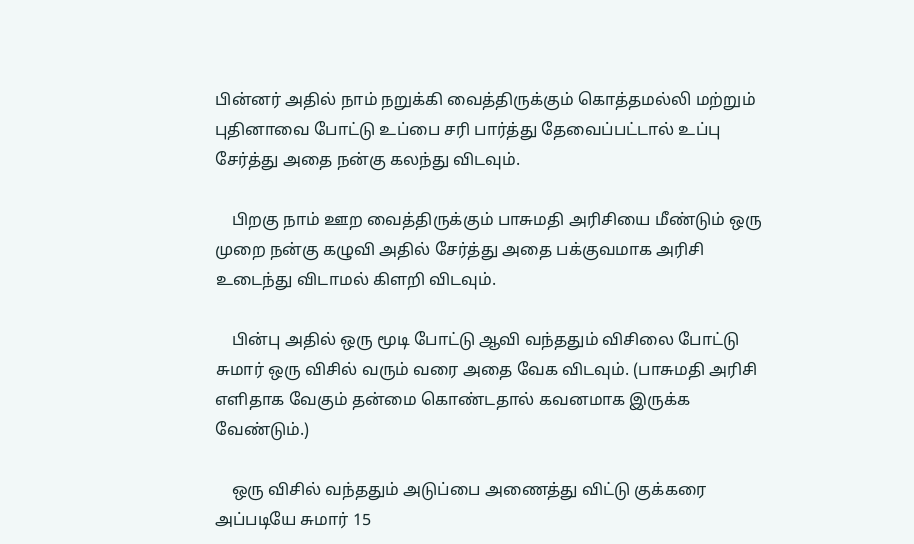பின்னர் அதில் நாம் நறுக்கி வைத்திருக்கும் கொத்தமல்லி மற்றும் புதினாவை போட்டு உப்பை சரி பார்த்து தேவைப்பட்டால் உப்பு சேர்த்து அதை நன்கு கலந்து விடவும்.

    பிறகு நாம் ஊற வைத்திருக்கும் பாசுமதி அரிசியை மீண்டும் ஒரு முறை நன்கு கழுவி அதில் சேர்த்து அதை பக்குவமாக அரிசி உடைந்து விடாமல் கிளறி விடவும்.

    பின்பு அதில் ஒரு மூடி போட்டு ஆவி வந்ததும் விசிலை போட்டு சுமார் ஒரு விசில் வரும் வரை அதை வேக விடவும். (பாசுமதி அரிசி எளிதாக வேகும் தன்மை கொண்டதால் கவனமாக இருக்க வேண்டும்.)

    ஒரு விசில் வந்ததும் அடுப்பை அணைத்து விட்டு குக்கரை அப்படியே சுமார் 15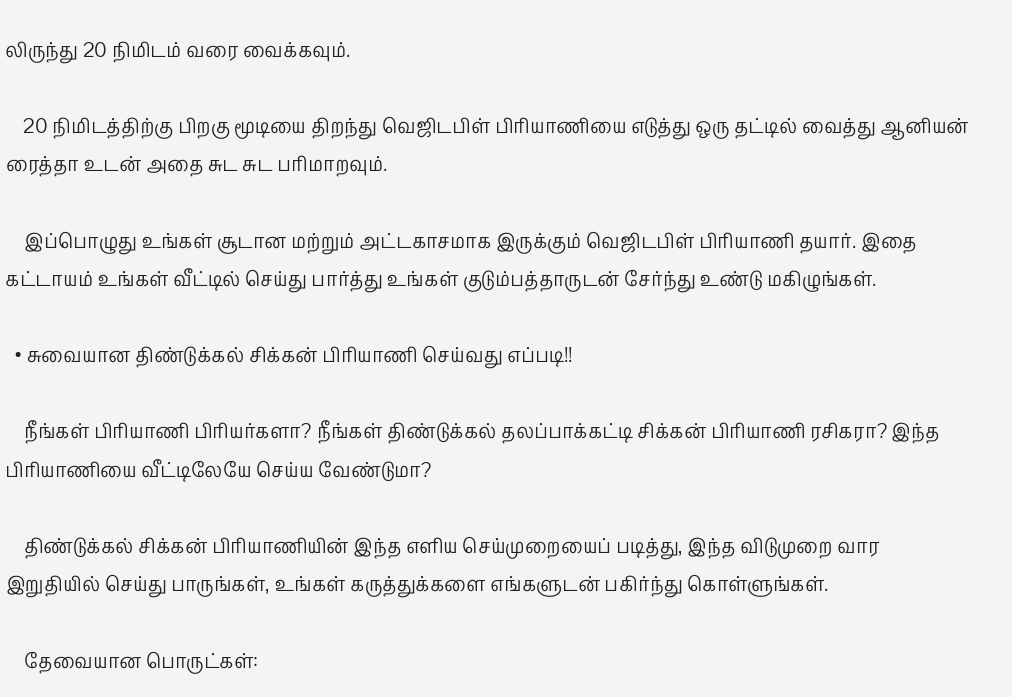லிருந்து 20 நிமிடம் வரை வைக்கவும்.

    20 நிமிடத்திற்கு பிறகு மூடியை திறந்து வெஜிடபிள் பிரியாணியை எடுத்து ஒரு தட்டில் வைத்து ஆனியன் ரைத்தா உடன் அதை சுட சுட பரிமாறவும்.

    இப்பொழுது உங்கள் சூடான மற்றும் அட்டகாசமாக இருக்கும் வெஜிடபிள் பிரியாணி தயார். இதை கட்டாயம் உங்கள் வீட்டில் செய்து பார்த்து உங்கள் குடும்பத்தாருடன் சேர்ந்து உண்டு மகிழுங்கள்.

  • சுவையான திண்டுக்கல் சிக்கன் பிரியாணி செய்வது எப்படி!!

    நீங்கள் பிரியாணி பிரியர்களா? நீங்கள் திண்டுக்கல் தலப்பாக்கட்டி சிக்கன் பிரியாணி ரசிகரா? இந்த பிரியாணியை வீட்டிலேயே செய்ய வேண்டுமா?

    திண்டுக்கல் சிக்கன் பிரியாணியின் இந்த எளிய செய்முறையைப் படித்து, இந்த விடுமுறை வார இறுதியில் செய்து பாருங்கள், உங்கள் கருத்துக்களை எங்களுடன் பகிர்ந்து கொள்ளுங்கள்.

    தேவையான பொருட்கள்: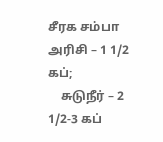சீரக சம்பா அரிசி – 1 1/2 கப்;
    சுடுநீர் – 2 1/2-3 கப்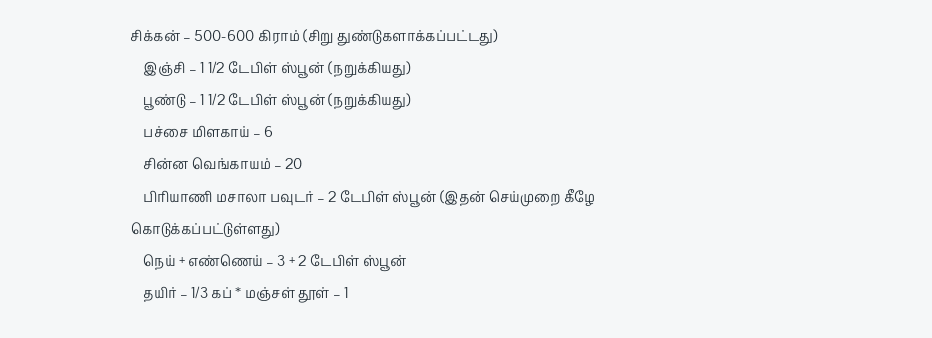சிக்கன் – 500-600 கிராம் (சிறு துண்டுகளாக்கப்பட்டது)
    இஞ்சி – 1 1/2 டேபிள் ஸ்பூன் (நறுக்கியது)
    பூண்டு – 1 1/2 டேபிள் ஸ்பூன் (நறுக்கியது)
    பச்சை மிளகாய் – 6
    சின்ன வெங்காயம் – 20
    பிரியாணி மசாலா பவுடர் – 2 டேபிள் ஸ்பூன் (இதன் செய்முறை கீழே கொடுக்கப்பட்டுள்ளது)
    நெய் + எண்ணெய் – 3 + 2 டேபிள் ஸ்பூன்
    தயிர் – 1/3 கப் * மஞ்சள் தூள் – 1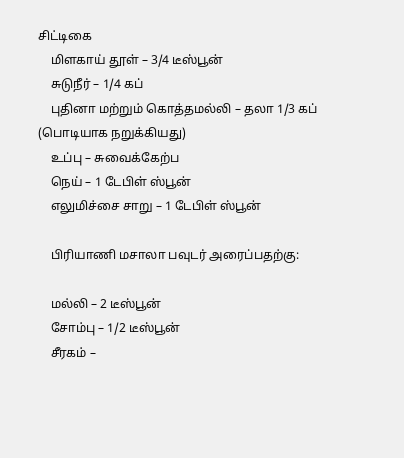சிட்டிகை
    மிளகாய் தூள் – 3/4 டீஸ்பூன்
    சுடுநீர் – 1/4 கப்
    புதினா மற்றும் கொத்தமல்லி – தலா 1/3 கப் (பொடியாக நறுக்கியது)
    உப்பு – சுவைக்கேற்ப
    நெய் – 1 டேபிள் ஸ்பூன்
    எலுமிச்சை சாறு – 1 டேபிள் ஸ்பூன்

    பிரியாணி மசாலா பவுடர் அரைப்பதற்கு:

    மல்லி – 2 டீஸ்பூன்
    சோம்பு – 1/2 டீஸ்பூன்
    சீரகம் –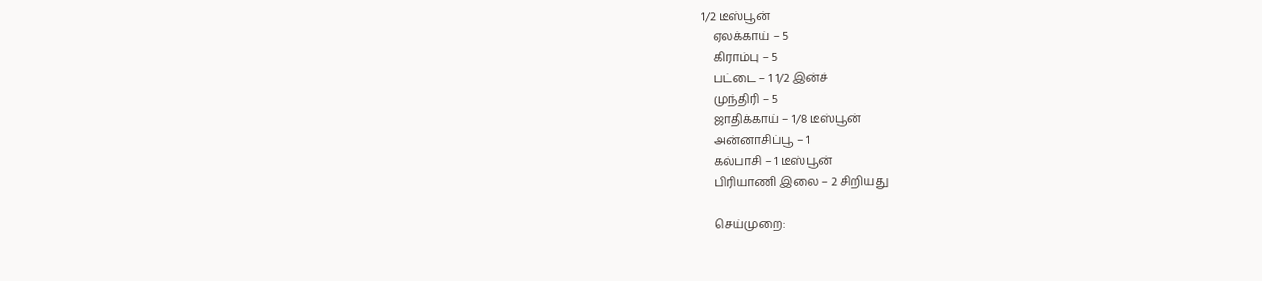1/2 டீஸ்பூன்
    ஏலக்காய் – 5
    கிராம்பு – 5
    பட்டை – 1 1/2 இன்ச்
    முந்திரி – 5
    ஜாதிக்காய் – 1/8 டீஸ்பூன்
    அன்னாசிப்பூ – 1
    கல்பாசி – 1 டீஸ்பூன்
    பிரியாணி இலை – 2 சிறியது

    செய்முறை: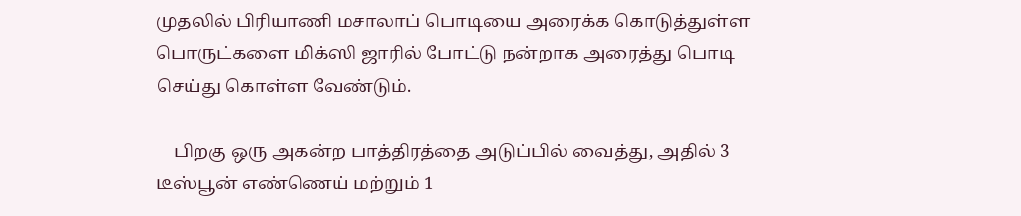முதலில் பிரியாணி மசாலாப் பொடியை அரைக்க கொடுத்துள்ள பொருட்களை மிக்ஸி ஜாரில் போட்டு நன்றாக அரைத்து பொடி செய்து கொள்ள வேண்டும்.

    பிறகு ஒரு அகன்ற பாத்திரத்தை அடுப்பில் வைத்து, அதில் 3 டீஸ்பூன் எண்ணெய் மற்றும் 1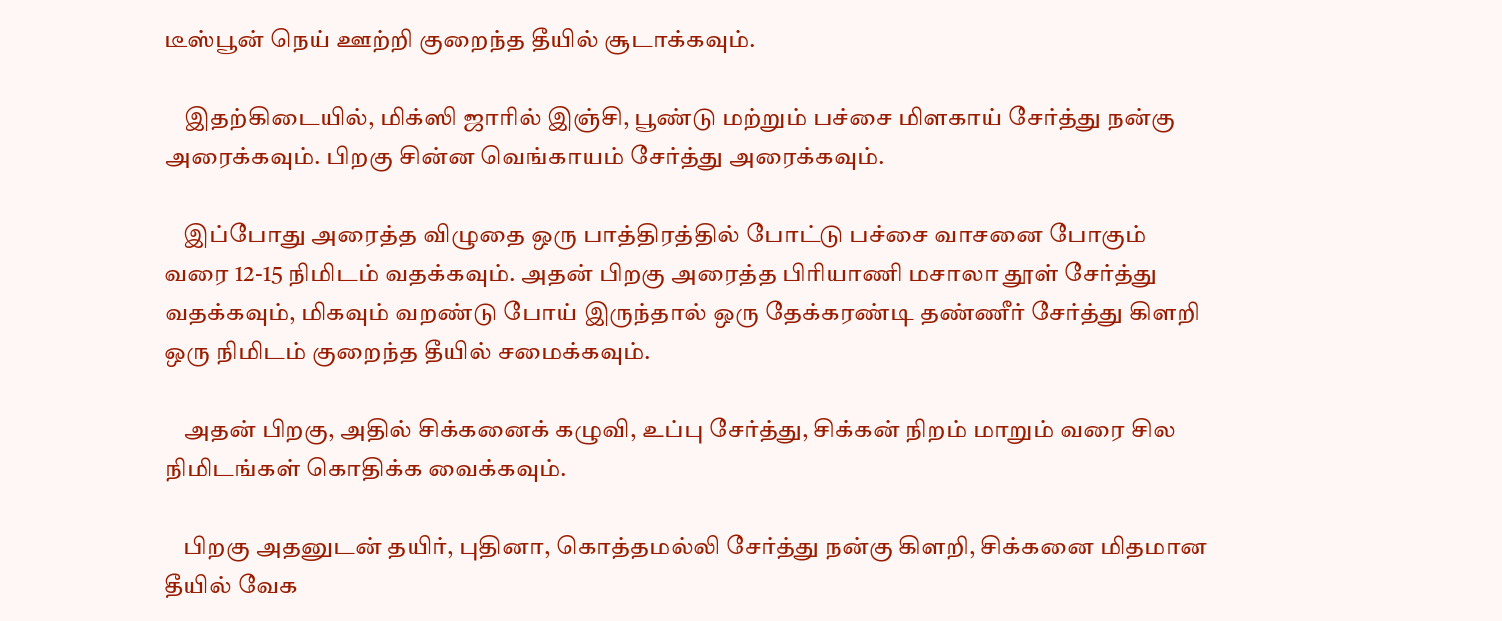டீஸ்பூன் நெய் ஊற்றி குறைந்த தீயில் சூடாக்கவும்.

    இதற்கிடையில், மிக்ஸி ஜாரில் இஞ்சி, பூண்டு மற்றும் பச்சை மிளகாய் சேர்த்து நன்கு அரைக்கவும். பிறகு சின்ன வெங்காயம் சேர்த்து அரைக்கவும்.

    இப்போது அரைத்த விழுதை ஒரு பாத்திரத்தில் போட்டு பச்சை வாசனை போகும் வரை 12-15 நிமிடம் வதக்கவும். அதன் பிறகு அரைத்த பிரியாணி மசாலா தூள் சேர்த்து வதக்கவும், மிகவும் வறண்டு போய் இருந்தால் ஒரு தேக்கரண்டி தண்ணீர் சேர்த்து கிளறி ஒரு நிமிடம் குறைந்த தீயில் சமைக்கவும்.

    அதன் பிறகு, அதில் சிக்கனைக் கழுவி, உப்பு சேர்த்து, சிக்கன் நிறம் மாறும் வரை சில நிமிடங்கள் கொதிக்க வைக்கவும்.

    பிறகு அதனுடன் தயிர், புதினா, கொத்தமல்லி சேர்த்து நன்கு கிளறி, சிக்கனை மிதமான தீயில் வேக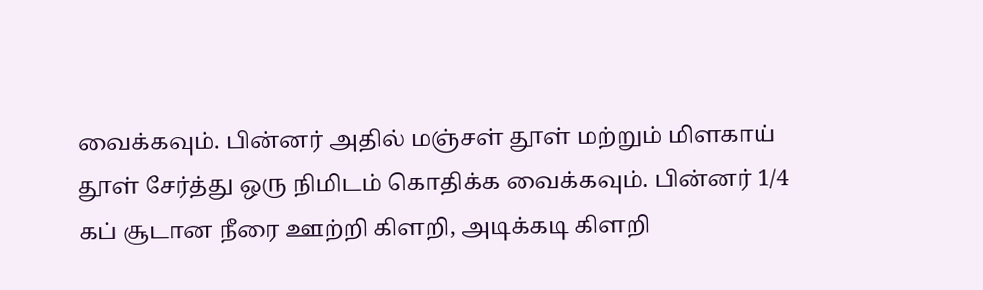வைக்கவும். பின்னர் அதில் மஞ்சள் தூள் மற்றும் மிளகாய் தூள் சேர்த்து ஒரு நிமிடம் கொதிக்க வைக்கவும். பின்னர் 1/4 கப் சூடான நீரை ஊற்றி கிளறி, அடிக்கடி கிளறி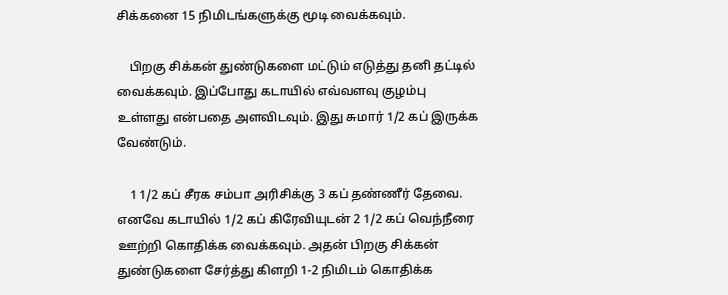சிக்கனை 15 நிமிடங்களுக்கு மூடி வைக்கவும்.

    பிறகு சிக்கன் துண்டுகளை மட்டும் எடுத்து தனி தட்டில் வைக்கவும். இப்போது கடாயில் எவ்வளவு குழம்பு உள்ளது என்பதை அளவிடவும். இது சுமார் 1/2 கப் இருக்க வேண்டும்.

    1 1/2 கப் சீரக சம்பா அரிசிக்கு 3 கப் தண்ணீர் தேவை. எனவே கடாயில் 1/2 கப் கிரேவியுடன் 2 1/2 கப் வெந்நீரை ஊற்றி கொதிக்க வைக்கவும். அதன் பிறகு சிக்கன் துண்டுகளை சேர்த்து கிளறி 1-2 நிமிடம் கொதிக்க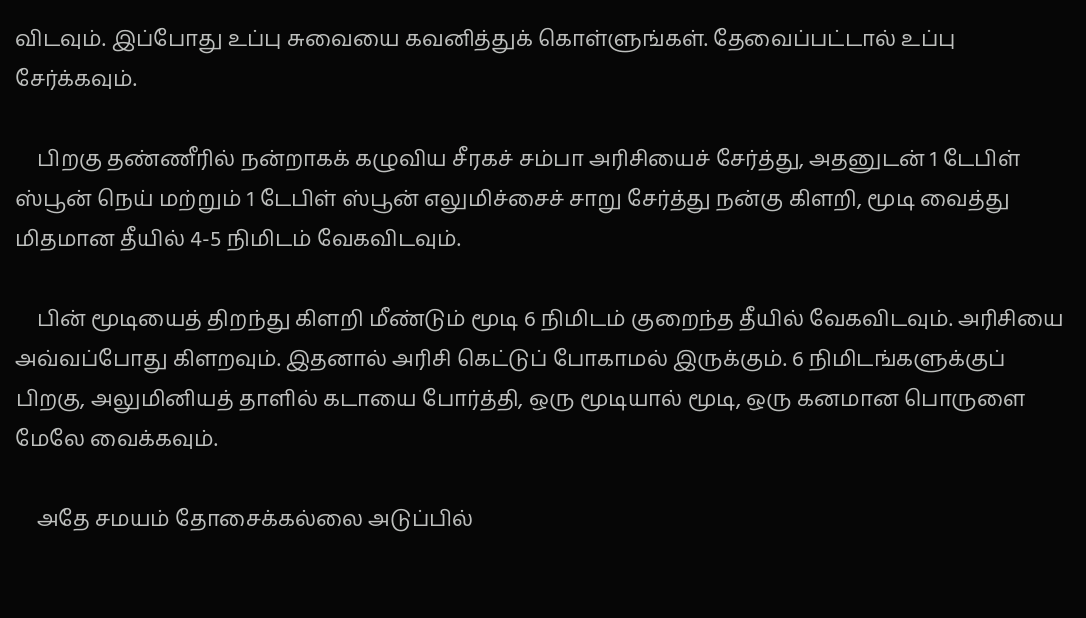விடவும். இப்போது உப்பு சுவையை கவனித்துக் கொள்ளுங்கள். தேவைப்பட்டால் உப்பு சேர்க்கவும்.

    பிறகு தண்ணீரில் நன்றாகக் கழுவிய சீரகச் சம்பா அரிசியைச் சேர்த்து, அதனுடன் 1 டேபிள் ஸ்பூன் நெய் மற்றும் 1 டேபிள் ஸ்பூன் எலுமிச்சைச் சாறு சேர்த்து நன்கு கிளறி, மூடி வைத்து மிதமான தீயில் 4-5 நிமிடம் வேகவிடவும்.

    பின் மூடியைத் திறந்து கிளறி மீண்டும் மூடி 6 நிமிடம் குறைந்த தீயில் வேகவிடவும். அரிசியை அவ்வப்போது கிளறவும். இதனால் அரிசி கெட்டுப் போகாமல் இருக்கும். 6 நிமிடங்களுக்குப் பிறகு, அலுமினியத் தாளில் கடாயை போர்த்தி, ஒரு மூடியால் மூடி, ஒரு கனமான பொருளை மேலே வைக்கவும்.

    அதே சமயம் தோசைக்கல்லை அடுப்பில்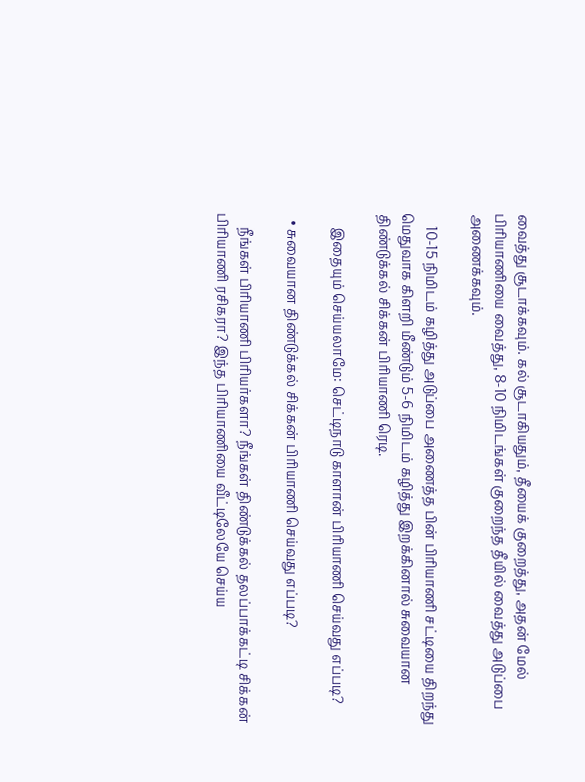வைத்து சூடாக்கவும். கல் சூடாகியதும், தீயைக் குறைத்து, அதன் மேல் பிரியாணியை வைத்து, 8-10 நிமிடங்கள் குறைந்த தீயில் வைத்து அடுப்பை அணைக்கவும்.

    10-15 நிமிடம் கழித்து அடுப்பை அணைத்த பின் பிரியாணி சட்டியை திறந்து மெதுவாக கிளறி மீண்டும் 5-6 நிமிடம் கழித்து இறக்கினால் சுவையான திண்டுக்கல் சிக்கன் பிரியாணி ரெடி.

    இதையும் செய்யலாமே: செட்டிநாடு காளான் பிரியாணி செய்வது எப்படி?

  • சுவையான திண்டுக்கல் சிக்கன் பிரியாணி செய்வது எப்படி?

    நீங்கள் பிரியாணி பிரியர்களா? நீங்கள் திண்டுக்கல் தலப்பாக்கட்டி சிக்கன் பிரியாணி ரசிகரா? இந்த பிரியாணியை வீட்டிலேயே செய்ய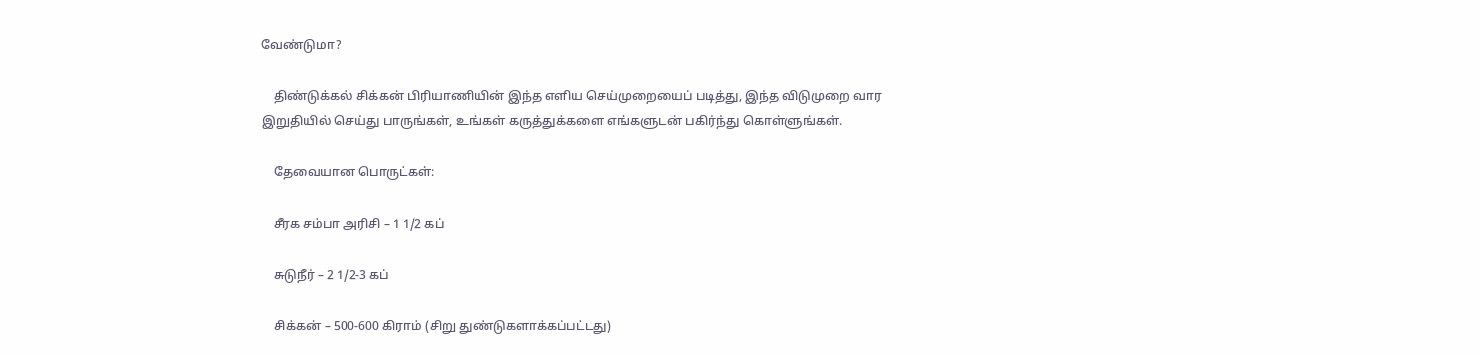வேண்டுமா?

    திண்டுக்கல் சிக்கன் பிரியாணியின் இந்த எளிய செய்முறையைப் படித்து, இந்த விடுமுறை வார இறுதியில் செய்து பாருங்கள், உங்கள் கருத்துக்களை எங்களுடன் பகிர்ந்து கொள்ளுங்கள்.

    தேவையான பொருட்கள்:

    சீரக சம்பா அரிசி – 1 1/2 கப்

    சுடுநீர் – 2 1/2-3 கப்

    சிக்கன் – 500-600 கிராம் (சிறு துண்டுகளாக்கப்பட்டது)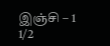இஞ்சி – 1 1/2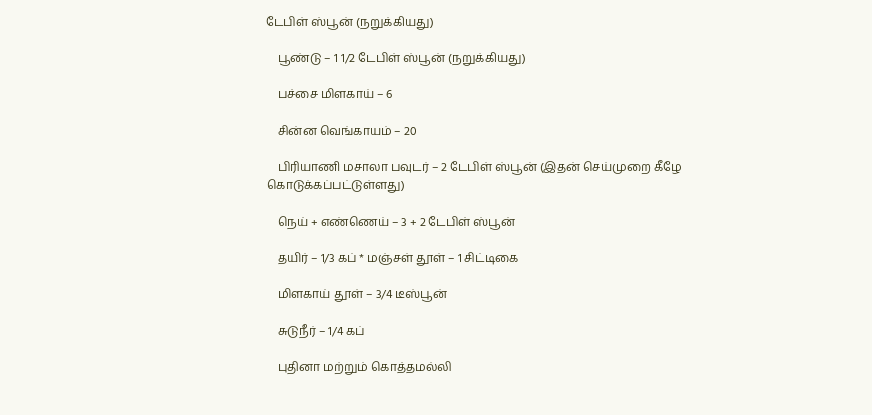டேபிள் ஸ்பூன் (நறுக்கியது)

    பூண்டு – 1 1/2 டேபிள் ஸ்பூன் (நறுக்கியது)

    பச்சை மிளகாய் – 6

    சின்ன வெங்காயம் – 20

    பிரியாணி மசாலா பவுடர் – 2 டேபிள் ஸ்பூன் (இதன் செய்முறை கீழே கொடுக்கப்பட்டுள்ளது)

    நெய் + எண்ணெய் – 3 + 2 டேபிள் ஸ்பூன்

    தயிர் – 1/3 கப் * மஞ்சள் தூள் – 1 சிட்டிகை

    மிளகாய் தூள் – 3/4 டீஸ்பூன்

    சுடுநீர் – 1/4 கப்

    புதினா மற்றும் கொத்தமல்லி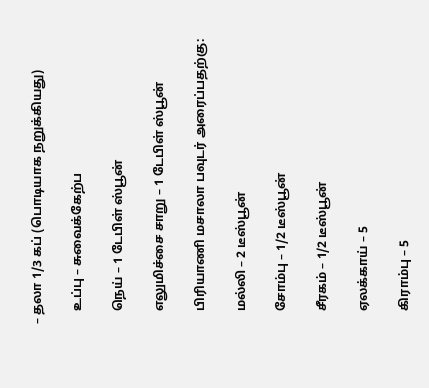– தலா 1/3 கப் (பொடியாக நறுக்கியது)

    உப்பு – சுவைக்கேற்ப

    நெய் – 1 டேபிள் ஸ்பூன்

    எலுமிச்சை சாறு – 1 டேபிள் ஸ்பூன்

    பிரியாணி மசாலா பவுடர் அரைப்பதற்கு:

    மல்லி – 2 டீஸ்பூன்

    சோம்பு – 1/2 டீஸ்பூன்

    சீரகம் – 1/2 டீஸ்பூன்

    ஏலக்காய் – 5

    கிராம்பு – 5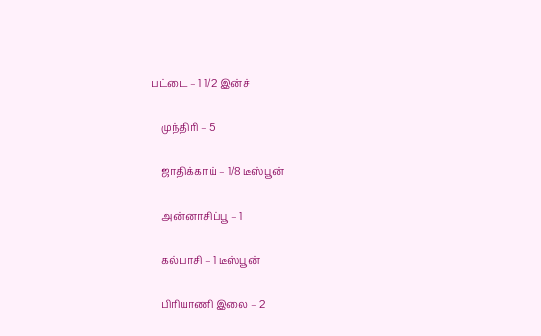பட்டை – 1 1/2 இன்ச்

    முந்திரி – 5

    ஜாதிக்காய் – 1/8 டீஸ்பூன்

    அன்னாசிப்பூ – 1

    கல்பாசி – 1 டீஸ்பூன்

    பிரியாணி இலை – 2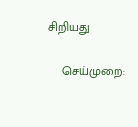சிறியது

    செய்முறை: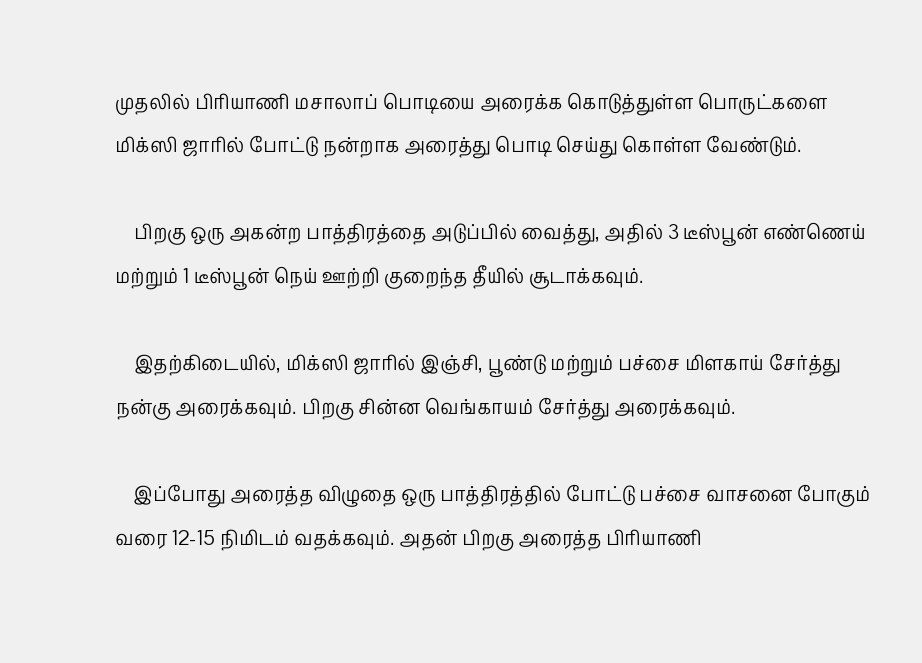முதலில் பிரியாணி மசாலாப் பொடியை அரைக்க கொடுத்துள்ள பொருட்களை மிக்ஸி ஜாரில் போட்டு நன்றாக அரைத்து பொடி செய்து கொள்ள வேண்டும்.

    பிறகு ஒரு அகன்ற பாத்திரத்தை அடுப்பில் வைத்து, அதில் 3 டீஸ்பூன் எண்ணெய் மற்றும் 1 டீஸ்பூன் நெய் ஊற்றி குறைந்த தீயில் சூடாக்கவும்.

    இதற்கிடையில், மிக்ஸி ஜாரில் இஞ்சி, பூண்டு மற்றும் பச்சை மிளகாய் சேர்த்து நன்கு அரைக்கவும். பிறகு சின்ன வெங்காயம் சேர்த்து அரைக்கவும்.

    இப்போது அரைத்த விழுதை ஒரு பாத்திரத்தில் போட்டு பச்சை வாசனை போகும் வரை 12-15 நிமிடம் வதக்கவும். அதன் பிறகு அரைத்த பிரியாணி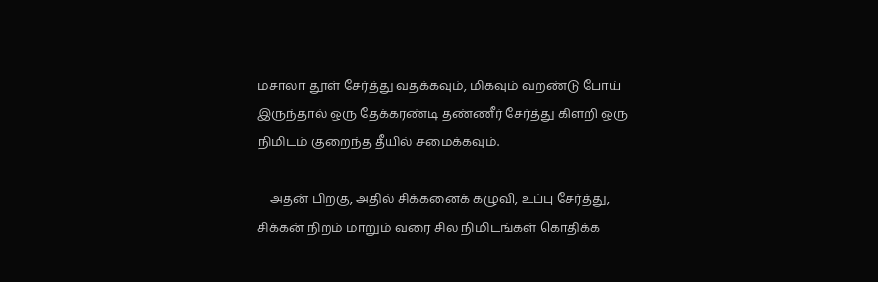மசாலா தூள் சேர்த்து வதக்கவும், மிகவும் வறண்டு போய் இருந்தால் ஒரு தேக்கரண்டி தண்ணீர் சேர்த்து கிளறி ஒரு நிமிடம் குறைந்த தீயில் சமைக்கவும்.

    அதன் பிறகு, அதில் சிக்கனைக் கழுவி, உப்பு சேர்த்து, சிக்கன் நிறம் மாறும் வரை சில நிமிடங்கள் கொதிக்க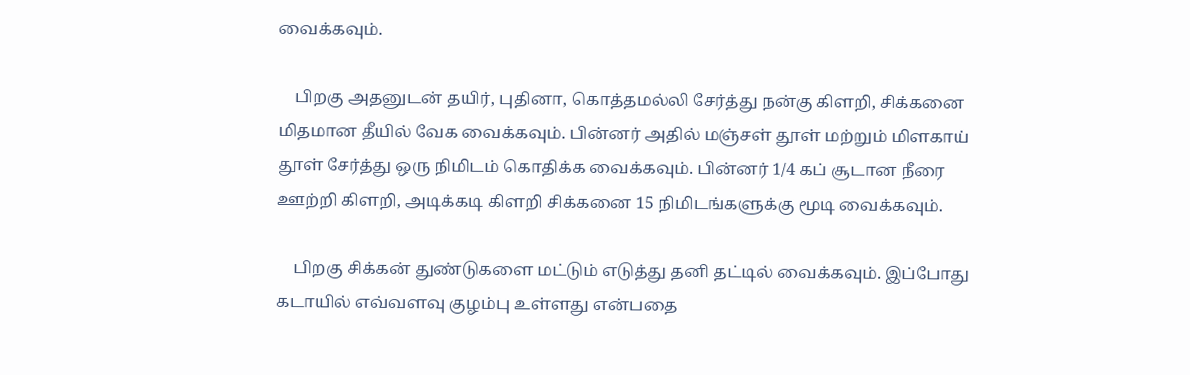வைக்கவும்.

    பிறகு அதனுடன் தயிர், புதினா, கொத்தமல்லி சேர்த்து நன்கு கிளறி, சிக்கனை மிதமான தீயில் வேக வைக்கவும். பின்னர் அதில் மஞ்சள் தூள் மற்றும் மிளகாய் தூள் சேர்த்து ஒரு நிமிடம் கொதிக்க வைக்கவும். பின்னர் 1/4 கப் சூடான நீரை ஊற்றி கிளறி, அடிக்கடி கிளறி சிக்கனை 15 நிமிடங்களுக்கு மூடி வைக்கவும்.

    பிறகு சிக்கன் துண்டுகளை மட்டும் எடுத்து தனி தட்டில் வைக்கவும். இப்போது கடாயில் எவ்வளவு குழம்பு உள்ளது என்பதை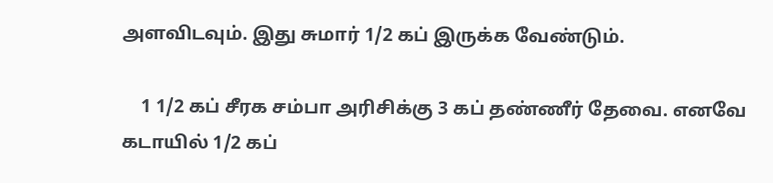அளவிடவும். இது சுமார் 1/2 கப் இருக்க வேண்டும்.

    1 1/2 கப் சீரக சம்பா அரிசிக்கு 3 கப் தண்ணீர் தேவை. எனவே கடாயில் 1/2 கப்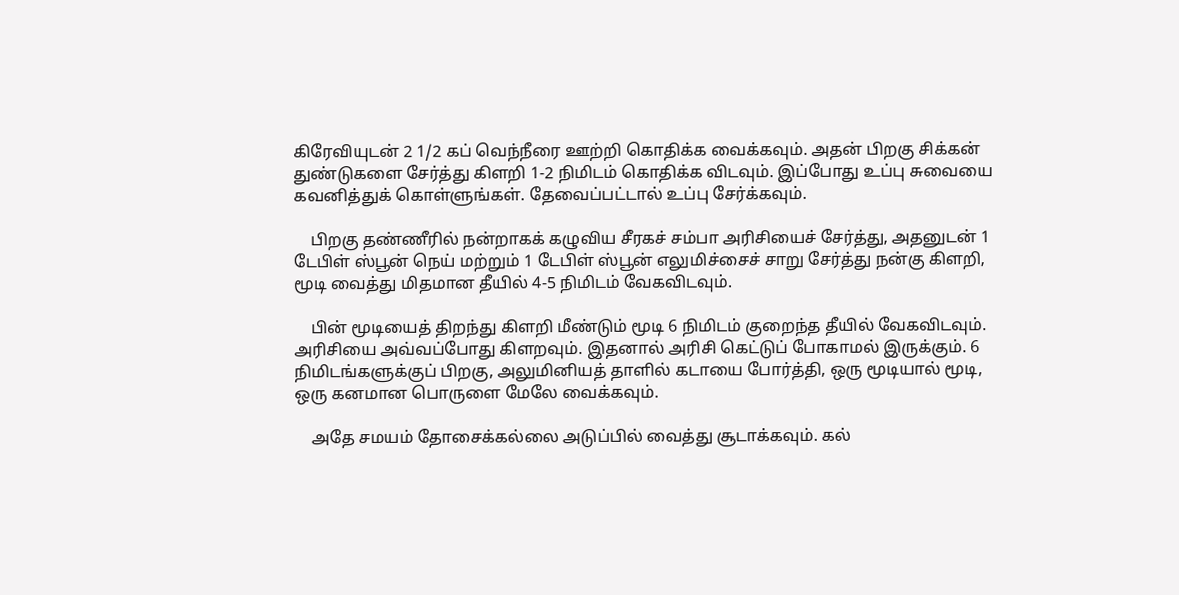கிரேவியுடன் 2 1/2 கப் வெந்நீரை ஊற்றி கொதிக்க வைக்கவும். அதன் பிறகு சிக்கன் துண்டுகளை சேர்த்து கிளறி 1-2 நிமிடம் கொதிக்க விடவும். இப்போது உப்பு சுவையை கவனித்துக் கொள்ளுங்கள். தேவைப்பட்டால் உப்பு சேர்க்கவும்.

    பிறகு தண்ணீரில் நன்றாகக் கழுவிய சீரகச் சம்பா அரிசியைச் சேர்த்து, அதனுடன் 1 டேபிள் ஸ்பூன் நெய் மற்றும் 1 டேபிள் ஸ்பூன் எலுமிச்சைச் சாறு சேர்த்து நன்கு கிளறி, மூடி வைத்து மிதமான தீயில் 4-5 நிமிடம் வேகவிடவும்.

    பின் மூடியைத் திறந்து கிளறி மீண்டும் மூடி 6 நிமிடம் குறைந்த தீயில் வேகவிடவும். அரிசியை அவ்வப்போது கிளறவும். இதனால் அரிசி கெட்டுப் போகாமல் இருக்கும். 6 நிமிடங்களுக்குப் பிறகு, அலுமினியத் தாளில் கடாயை போர்த்தி, ஒரு மூடியால் மூடி, ஒரு கனமான பொருளை மேலே வைக்கவும்.

    அதே சமயம் தோசைக்கல்லை அடுப்பில் வைத்து சூடாக்கவும். கல்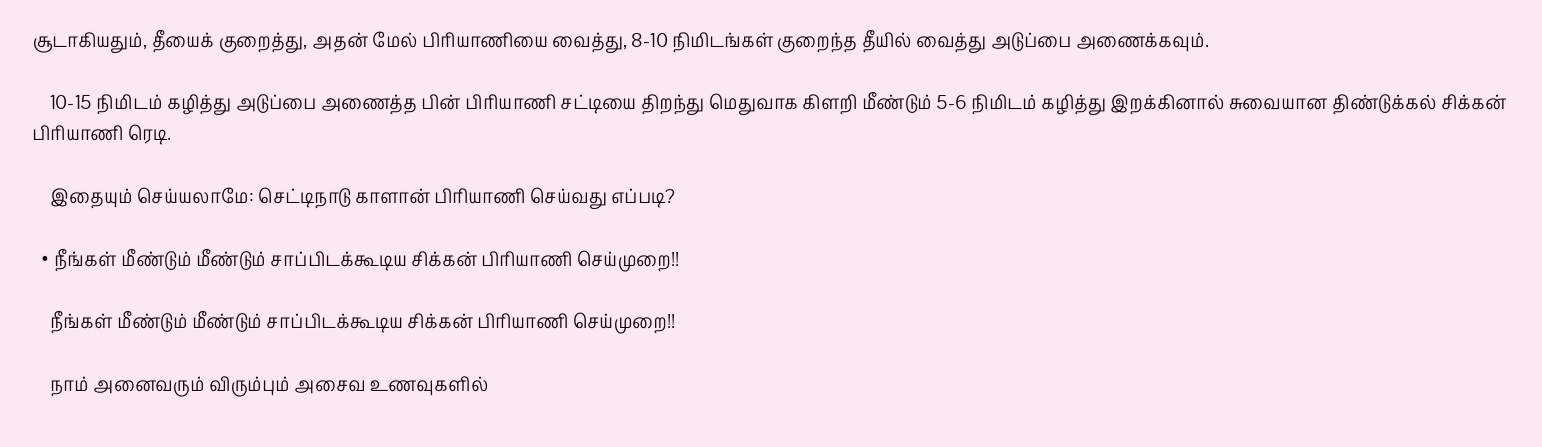சூடாகியதும், தீயைக் குறைத்து, அதன் மேல் பிரியாணியை வைத்து, 8-10 நிமிடங்கள் குறைந்த தீயில் வைத்து அடுப்பை அணைக்கவும்.

    10-15 நிமிடம் கழித்து அடுப்பை அணைத்த பின் பிரியாணி சட்டியை திறந்து மெதுவாக கிளறி மீண்டும் 5-6 நிமிடம் கழித்து இறக்கினால் சுவையான திண்டுக்கல் சிக்கன் பிரியாணி ரெடி.

    இதையும் செய்யலாமே: செட்டிநாடு காளான் பிரியாணி செய்வது எப்படி?

  • நீங்கள் மீண்டும் மீண்டும் சாப்பிடக்கூடிய சிக்கன் பிரியாணி செய்முறை!!

    நீங்கள் மீண்டும் மீண்டும் சாப்பிடக்கூடிய சிக்கன் பிரியாணி செய்முறை!!

    நாம் அனைவரும் விரும்பும் அசைவ உணவுகளில்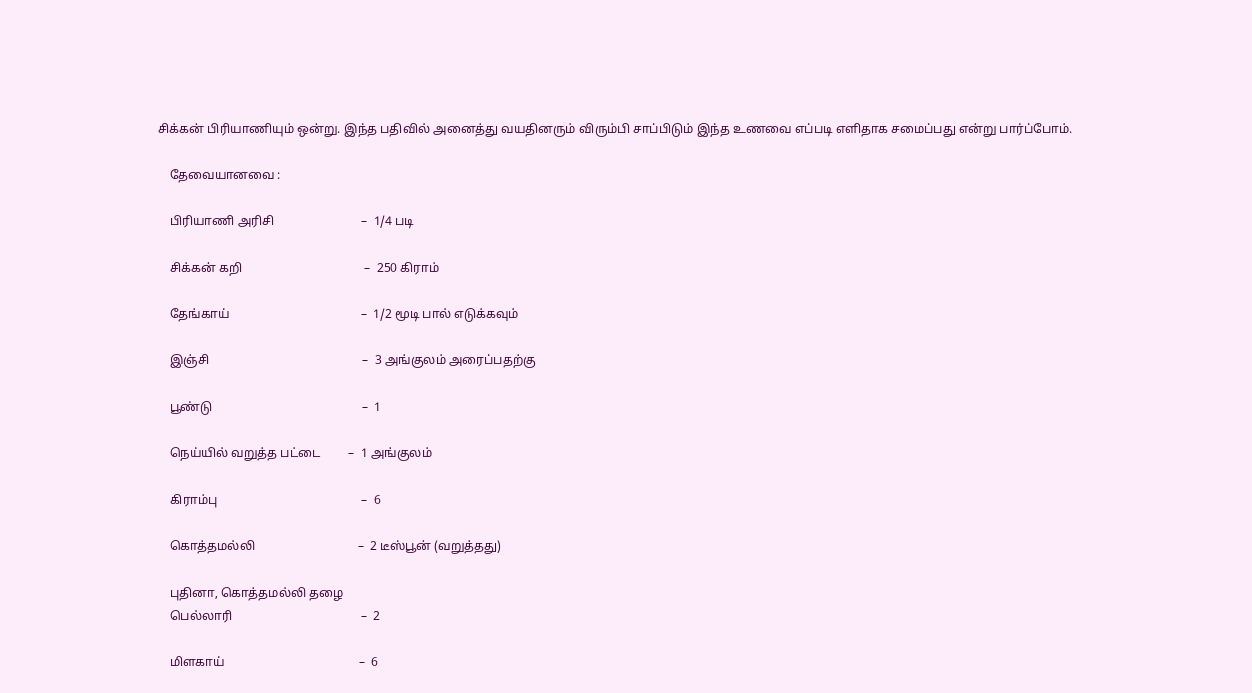சிக்கன் பிரியாணியும் ஒன்று. இந்த பதிவில் அனைத்து வயதினரும் விரும்பி சாப்பிடும் இந்த உணவை எப்படி எளிதாக சமைப்பது என்று பார்ப்போம்.

    தேவையானவை :

    பிரியாணி அரிசி                            –  1/4 படி

    சிக்கன் கறி                                       –  250 கிராம்

    தேங்காய்                                          –  1/2 மூடி பால் எடுக்கவும்

    இஞ்சி                                                 –  3 அங்குலம் அரைப்பதற்கு

    பூண்டு                                                –  1

    நெய்யில் வறுத்த பட்டை         –  1 அங்குலம்

    கிராம்பு                                              –  6

    கொத்தமல்லி                                 –  2 டீஸ்பூன் (வறுத்தது)

    புதினா, கொத்தமல்லி தழை
    பெல்லாரி                                         –  2

    மிளகாய்                                           –  6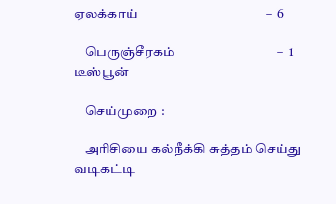ஏலக்காய்                                         –  6

    பெருஞ்சீரகம்                                 –  1 டீஸ்பூன்

    செய்முறை :

    அரிசியை கல்நீக்கி சுத்தம் செய்து வடிகட்டி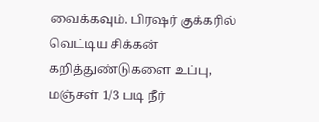வைக்கவும். பிரஷர் குக்கரில் வெட்டிய சிக்கன் கறித்துண்டுகளை உப்பு, மஞ்சள் 1/3 படி நீர்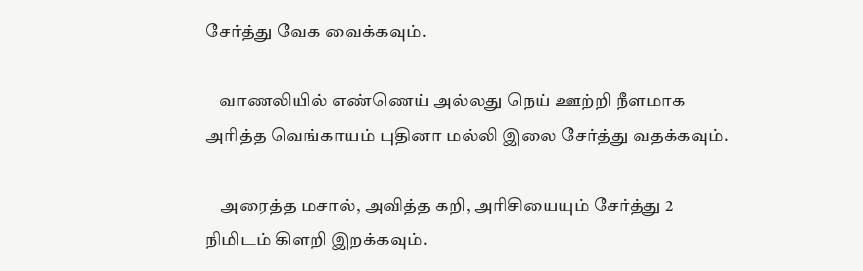சேர்த்து வேக வைக்கவும்.

    வாணலியில் எண்ணெய் அல்லது நெய் ஊற்றி நீளமாக அரித்த வெங்காயம் புதினா மல்லி இலை சேர்த்து வதக்கவும்.

    அரைத்த மசால், அவித்த கறி, அரிசியையும் சேர்த்து 2 நிமிடம் கிளறி இறக்கவும்.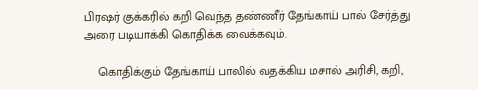பிரஷர் குக்கரில் கறி வெந்த தண்ணீர் தேங்காய் பால் சேர்த்து அரை படியாக்கி கொதிக்க வைக்கவும்.

    கொதிக்கும் தேங்காய் பாலில் வதக்கிய மசால் அரிசி, கறி,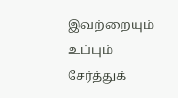இவற்றையும் உப்பும் சேர்த்துக்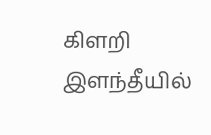கிளறி இளந்தீயில்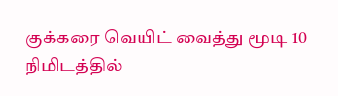குக்கரை வெயிட் வைத்து மூடி 10 நிமிடத்தில்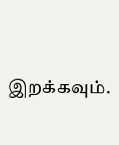இறக்கவும்.